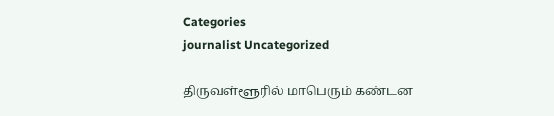Categories
journalist Uncategorized

திருவள்ளூரில் மாபெரும் கண்டன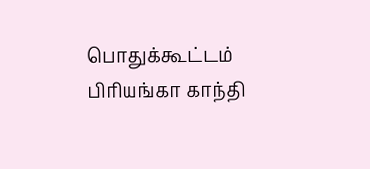பொதுக்கூட்டம் பிரியங்கா காந்தி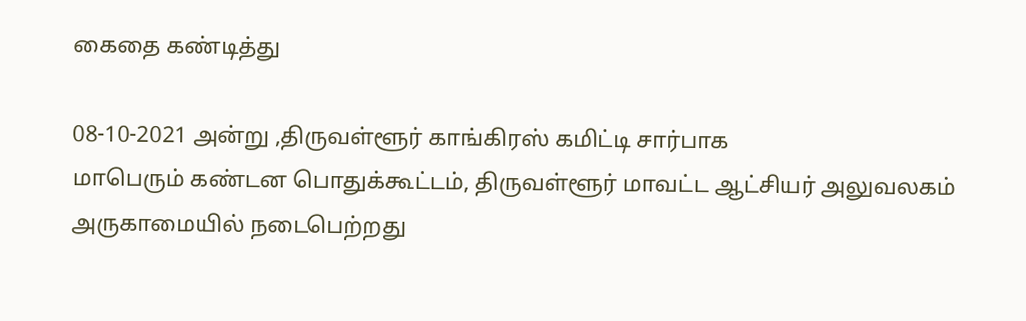கைதை கண்டித்து

08-10-2021 அன்று ,திருவள்ளூர் காங்கிரஸ் கமிட்டி சார்பாக
மாபெரும் கண்டன பொதுக்கூட்டம், திருவள்ளூர் மாவட்ட ஆட்சியர் அலுவலகம் அருகாமையில் நடைபெற்றது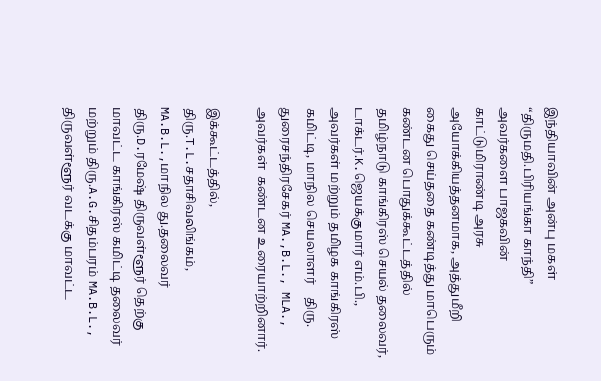இந்தியாவின் அன்பு மகள் “திருமதி.பிரியங்கா காந்தி” அவர்களை பாஜகவின் காட்டுமிராண்டி அரசு அயோக்கியத்தனமாக, அத்துமீறி கைது செய்ததை கண்டித்து மாபெரும் கண்டன பொதுக்கூட்டத்தில் தமிழ்நாடு காங்கிரஸ் செயல் தலைவர், டாக்டர்.K.ஜெயக்குமார் எம்.பி., அவர்கள் மற்றும் தமிழக காங்கிரஸ் கமிட்டி, மாநில செயலாளர்    திரு. துரைசந்திரசேகர் MA.,B.L., MLA., அவர்கள்  கண்டன உரையாற்றினார்.

இக்கூட்டத்தில்,
திரு.T.L.சதாசிவலிங்கம், MA.B.L.,மாநில து.தலைவர்
திரு.D.ரமேஷ் திருவள்ளூர் தெற்கு மாவட்ட காங்கிரஸ் கமிட்டி தலைவர்
மற்றும் திரு.A.G.சிதம்பரம் MA.B.L., திருவள்ளூர் வடக்கு மாவட்ட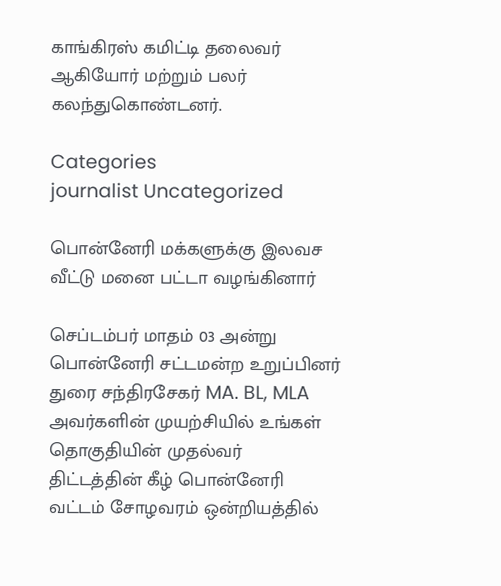காங்கிரஸ் கமிட்டி தலைவர் ஆகியோர் மற்றும் பலர் கலந்துகொண்டனர்.

Categories
journalist Uncategorized

பொன்னேரி மக்களுக்கு இலவச வீட்டு மனை பட்டா வழங்கினார்

செப்டம்பர் மாதம் 03 அன்று பொன்னேரி சட்டமன்ற உறுப்பினர் துரை சந்திரசேகர் MA. BL, MLA அவர்களின் முயற்சியில் உங்கள் தொகுதியின் முதல்வர்  திட்டத்தின் கீழ் பொன்னேரி வட்டம் சோழவரம் ஒன்றியத்தில்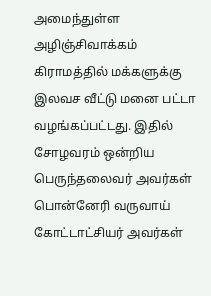அமைந்துள்ள அழிஞ்சிவாக்கம் கிராமத்தில் மக்களுக்கு இலவச வீட்டு மனை பட்டா வழங்கப்பட்டது. இதில் சோழவரம் ஒன்றிய பெருந்தலைவர் அவர்கள் பொன்னேரி வருவாய் கோட்டாட்சியர் அவர்கள்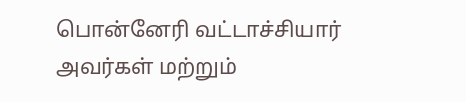பொன்னேரி வட்டாச்சியார் அவர்கள் மற்றும்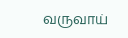வருவாய்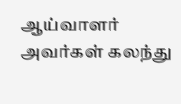ஆய்வாளர் அவர்கள் கலந்து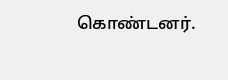கொண்டனர்.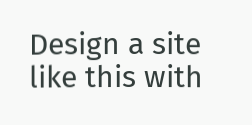Design a site like this with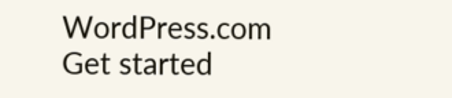WordPress.com
Get started